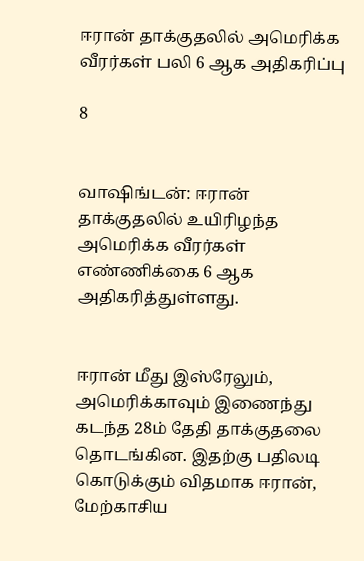ஈரான் தாக்குதலில் அமெரிக்க வீரர்கள் பலி 6 ஆக அதிகரிப்பு

8


வாஷிங்டன்: ஈரான் தாக்குதலில் உயிரிழந்த அமெரிக்க வீரர்கள் எண்ணிக்கை 6 ஆக அதிகரித்துள்ளது.


ஈரான் மீது இஸ்ரேலும், அமெரிக்காவும் இணைந்து கடந்த 28ம் தேதி தாக்குதலை தொடங்கின. இதற்கு பதிலடி கொடுக்கும் விதமாக ஈரான், மேற்காசிய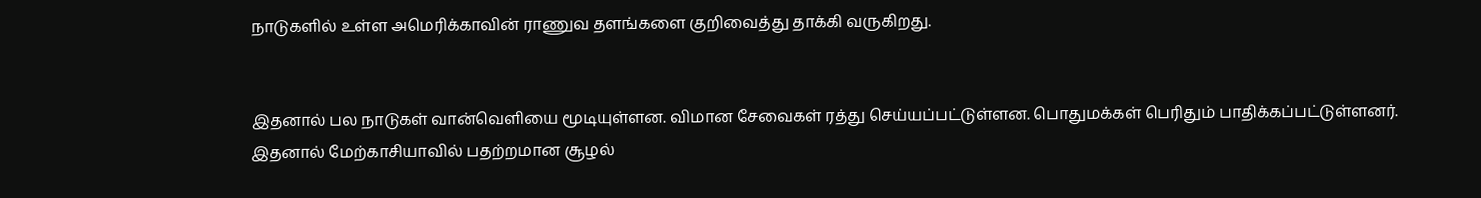நாடுகளில் உள்ள அமெரிக்காவின் ராணுவ தளங்களை குறிவைத்து தாக்கி வருகிறது.


இதனால் பல நாடுகள் வான்வெளியை மூடியுள்ளன. விமான சேவைகள் ரத்து செய்யப்பட்டுள்ளன. பொதுமக்கள் பெரிதும் பாதிக்கப்பட்டுள்ளனர். இதனால் மேற்காசியாவில் பதற்றமான சூழல்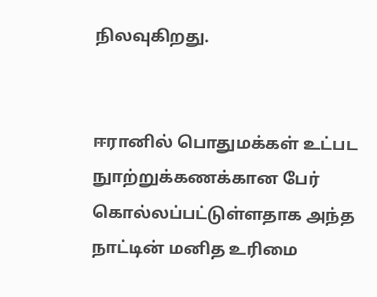நிலவுகிறது.


ஈரானில் பொதுமக்கள் உட்பட நுாற்றுக்கணக்கான பேர் கொல்லப்பட்டுள்ளதாக அந்த நாட்டின் மனித உரிமை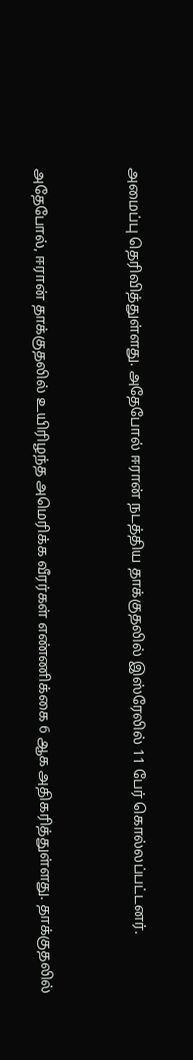அமைப்பு தெரிவித்துள்ளது. அதேபோல் ஈரான் நடத்திய தாக்குதலில் இஸ்ரேலில் 11 பேர் கொல்லப்பட்டனர்.


அதேபோல், ஈரான் தாக்குதலில் உயிரிழந்த அமெரிக்க வீரர்கள் எண்ணிக்கை 6 ஆக அதிகரித்துள்ளது. தாக்குதலில்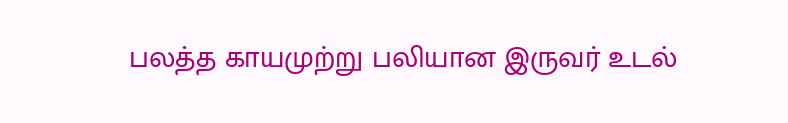பலத்த காயமுற்று பலியான இருவர் உடல்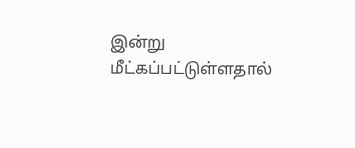இன்று மீட்கப்பட்டுள்ளதால்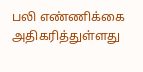பலி எண்ணிக்கை அதிகரித்துள்ளது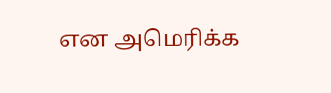என அமெரிக்க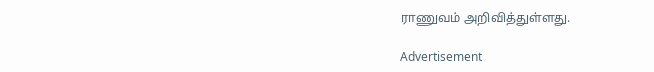ராணுவம் அறிவித்துள்ளது.

Advertisement